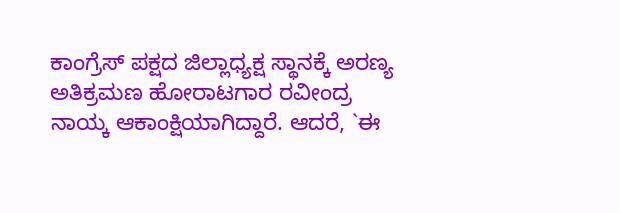ಕಾಂಗ್ರೆಸ್ ಪಕ್ಷದ ಜಿಲ್ಲಾಧ್ಯಕ್ಷ ಸ್ಥಾನಕ್ಕೆ ಅರಣ್ಯ ಅತಿಕ್ರಮಣ ಹೋರಾಟಗಾರ ರವೀಂದ್ರ ನಾಯ್ಕ ಆಕಾಂಕ್ಷಿಯಾಗಿದ್ದಾರೆ. ಆದರೆ, `ಈ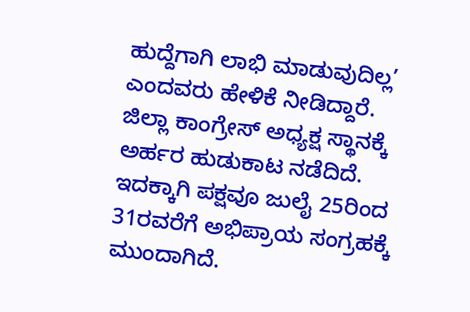ಹುದ್ದೆಗಾಗಿ ಲಾಭಿ ಮಾಡುವುದಿಲ್ಲ’ ಎಂದವರು ಹೇಳಿಕೆ ನೀಡಿದ್ದಾರೆ.
ಜಿಲ್ಲಾ ಕಾಂಗ್ರೇಸ್ ಅಧ್ಯಕ್ಷ ಸ್ಥಾನಕ್ಕೆ ಅರ್ಹರ ಹುಡುಕಾಟ ನಡೆದಿದೆ. ಇದಕ್ಕಾಗಿ ಪಕ್ಷವೂ ಜುಲೈ 25ರಿಂದ 31ರವರೆಗೆ ಅಭಿಪ್ರಾಯ ಸಂಗ್ರಹಕ್ಕೆ ಮುಂದಾಗಿದೆ.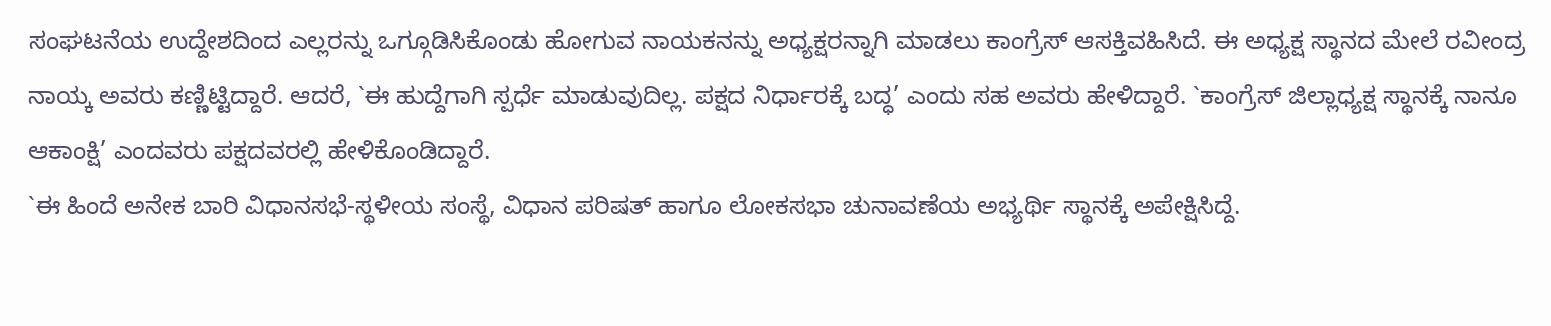ಸಂಘಟನೆಯ ಉದ್ದೇಶದಿಂದ ಎಲ್ಲರನ್ನು ಒಗ್ಗೂಡಿಸಿಕೊಂಡು ಹೋಗುವ ನಾಯಕನನ್ನು ಅಧ್ಯಕ್ಷರನ್ನಾಗಿ ಮಾಡಲು ಕಾಂಗ್ರೆಸ್ ಆಸಕ್ತಿವಹಿಸಿದೆ. ಈ ಅಧ್ಯಕ್ಷ ಸ್ಥಾನದ ಮೇಲೆ ರವೀಂದ್ರ ನಾಯ್ಕ ಅವರು ಕಣ್ಣಿಟ್ಟಿದ್ದಾರೆ. ಆದರೆ, `ಈ ಹುದ್ದೆಗಾಗಿ ಸ್ಪರ್ಧೆ ಮಾಡುವುದಿಲ್ಲ. ಪಕ್ಷದ ನಿರ್ಧಾರಕ್ಕೆ ಬದ್ಧ’ ಎಂದು ಸಹ ಅವರು ಹೇಳಿದ್ದಾರೆ. `ಕಾಂಗ್ರೆಸ್ ಜಿಲ್ಲಾಧ್ಯಕ್ಷ ಸ್ಥಾನಕ್ಕೆ ನಾನೂ ಆಕಾಂಕ್ಷಿ’ ಎಂದವರು ಪಕ್ಷದವರಲ್ಲಿ ಹೇಳಿಕೊಂಡಿದ್ದಾರೆ.
`ಈ ಹಿಂದೆ ಅನೇಕ ಬಾರಿ ವಿಧಾನಸಭೆ-ಸ್ಥಳೀಯ ಸಂಸ್ಥೆ, ವಿಧಾನ ಪರಿಷತ್ ಹಾಗೂ ಲೋಕಸಭಾ ಚುನಾವಣೆಯ ಅಭ್ಯರ್ಥಿ ಸ್ಥಾನಕ್ಕೆ ಅಪೇಕ್ಷಿಸಿದ್ದೆ.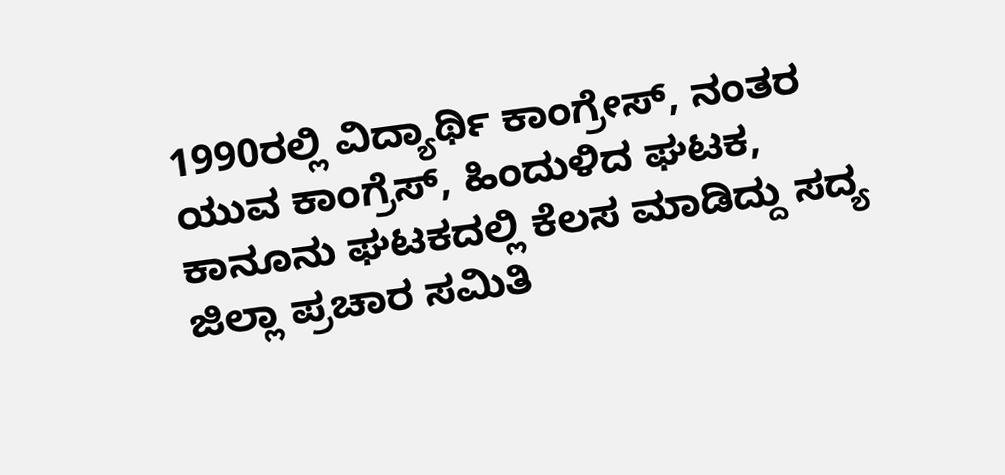1990ರಲ್ಲಿ ವಿದ್ಯಾರ್ಥಿ ಕಾಂಗ್ರೇಸ್, ನಂತರ ಯುವ ಕಾಂಗ್ರೆಸ್, ಹಿಂದುಳಿದ ಘಟಕ, ಕಾನೂನು ಘಟಕದಲ್ಲಿ ಕೆಲಸ ಮಾಡಿದ್ದು ಸದ್ಯ ಜಿಲ್ಲಾ ಪ್ರಚಾರ ಸಮಿತಿ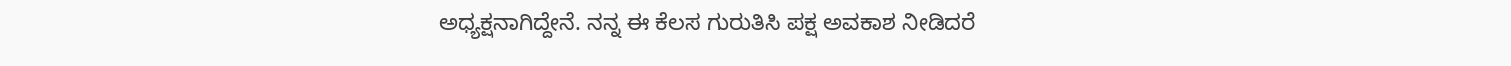ಅಧ್ಯಕ್ಷನಾಗಿದ್ದೇನೆ. ನನ್ನ ಈ ಕೆಲಸ ಗುರುತಿಸಿ ಪಕ್ಷ ಅವಕಾಶ ನೀಡಿದರೆ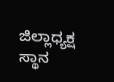ಜಿಲ್ಲಾಧ್ಯಕ್ಷ ಸ್ಥಾನ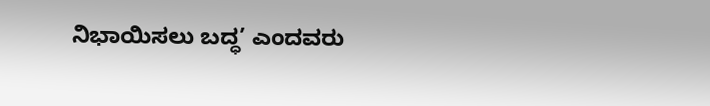ನಿಭಾಯಿಸಲು ಬದ್ಧ’ ಎಂದವರು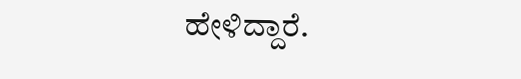ಹೇಳಿದ್ದಾರೆ.